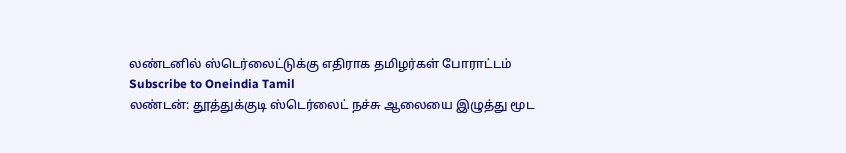லண்டனில் ஸ்டெர்லைட்டுக்கு எதிராக தமிழர்கள் போராட்டம்
Subscribe to Oneindia Tamil
லண்டன்: தூத்துக்குடி ஸ்டெர்லைட் நச்சு ஆலையை இழுத்து மூட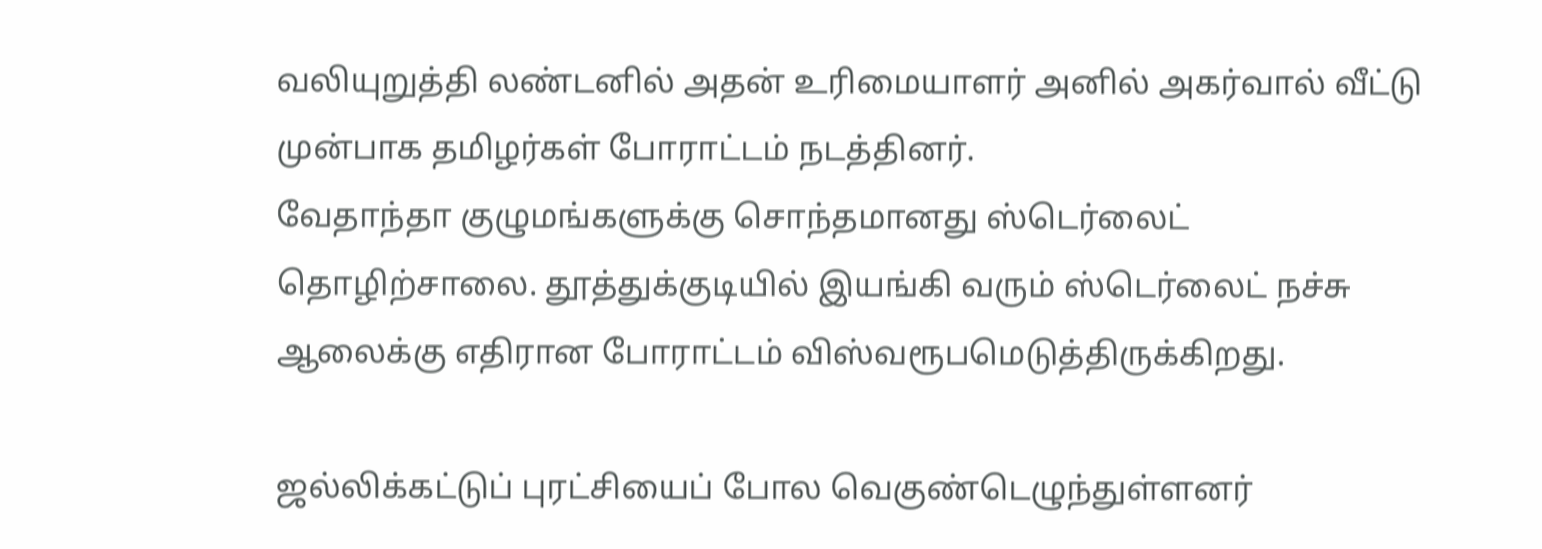வலியுறுத்தி லண்டனில் அதன் உரிமையாளர் அனில் அகர்வால் வீட்டு முன்பாக தமிழர்கள் போராட்டம் நடத்தினர்.
வேதாந்தா குழுமங்களுக்கு சொந்தமானது ஸ்டெர்லைட் தொழிற்சாலை. தூத்துக்குடியில் இயங்கி வரும் ஸ்டெர்லைட் நச்சு ஆலைக்கு எதிரான போராட்டம் விஸ்வரூபமெடுத்திருக்கிறது.

ஜல்லிக்கட்டுப் புரட்சியைப் போல வெகுண்டெழுந்துள்ளனர்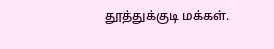தூத்துக்குடி மக்கள்.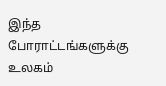இந்த போராட்டங்களுக்கு உலகம்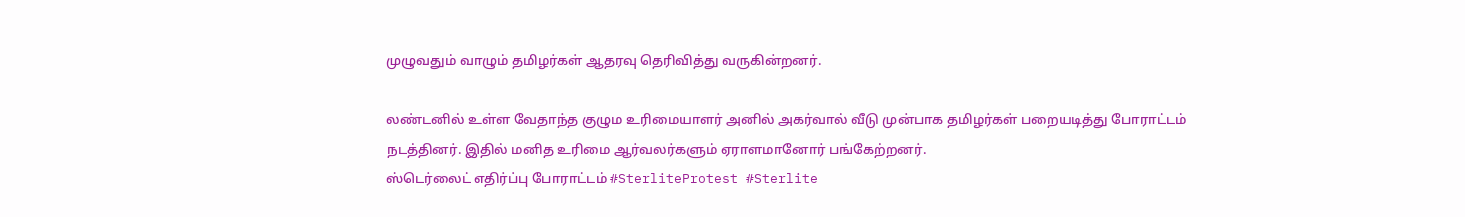முழுவதும் வாழும் தமிழர்கள் ஆதரவு தெரிவித்து வருகின்றனர்.

லண்டனில் உள்ள வேதாந்த குழும உரிமையாளர் அனில் அகர்வால் வீடு முன்பாக தமிழர்கள் பறையடித்து போராட்டம் நடத்தினர். இதில் மனித உரிமை ஆர்வலர்களும் ஏராளமானோர் பங்கேற்றனர்.
ஸ்டெர்லைட் எதிர்ப்பு போராட்டம் #SterliteProtest #Sterlite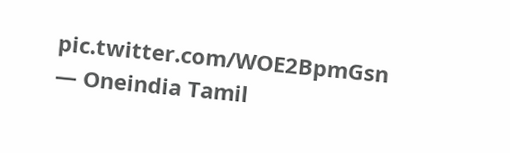pic.twitter.com/WOE2BpmGsn
— Oneindia Tamil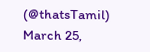(@thatsTamil) March 25,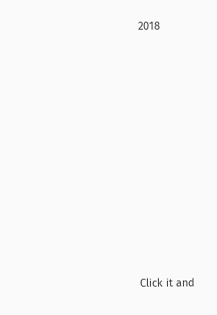2018












Click it and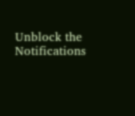Unblock the Notifications